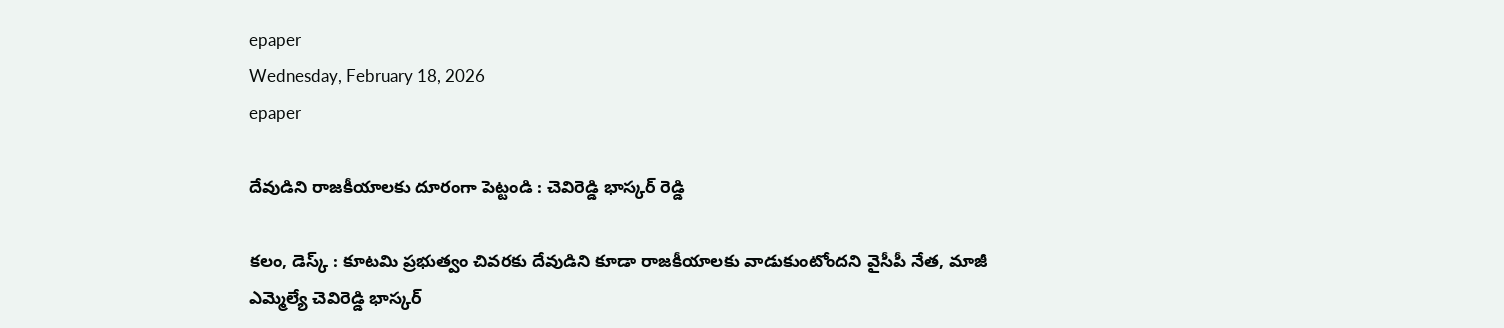epaper
Wednesday, February 18, 2026
epaper

దేవుడిని రాజకీయాలకు దూరంగా పెట్టండి : చెవిరెడ్డి భాస్కర్ రెడ్డి

కలం, డెస్క్ : కూటమి ప్రభుత్వం చివరకు దేవుడిని కూడా రాజకీయాలకు వాడుకుంటోందని వైసీపీ నేత, మాజీ ఎమ్మెల్యే చెవిరెడ్డి భాస్కర్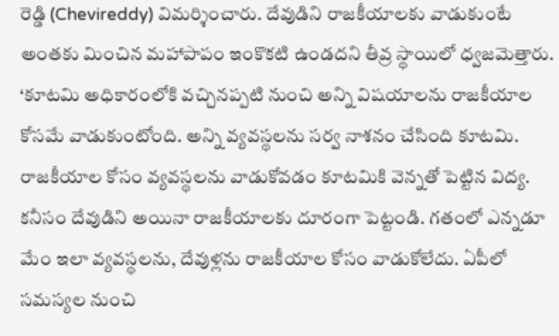రెడ్డి (Chevireddy) విమర్శించారు. దేవుడిని రాజకీయాలకు వాడుకుంటే అంతకు మించిన మహాపాపం ఇంకొకటి ఉండదని తీవ్ర స్థాయిలో ధ్వజమెత్తారు. ‘కూటమి అధికారంలోకి వచ్చినప్పటి నుంచి అన్ని విషయాలను రాజకీయాల కోసమే వాడుకుంటోంది. అన్ని వ్యవస్థలను సర్వ నాశనం చేసింది కూటమి. రాజకీయాల కోసం వ్యవస్థలను వాడుకోవడం కూటమికి వెన్నతో పెట్టిన విద్య. కనీసం దేవుడిని అయినా రాజకీయాలకు దూరంగా పెట్టండి. గతంలో ఎన్నడూ మేం ఇలా వ్యవస్థలను, దేవుళ్లను రాజకీయాల కోసం వాడుకోలేదు. ఏపీలో సమస్యల నుంచి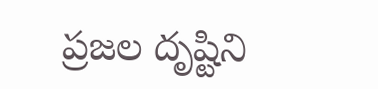ప్రజల దృష్టిని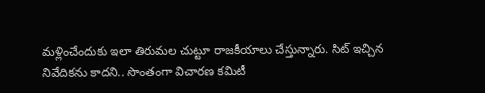మళ్లించేందుకు ఇలా తిరుమల చుట్టూ రాజకీయాలు చేస్తున్నారు. సిట్ ఇచ్చిన నివేదికను కాదని.. సొంతంగా విచారణ కమిటీ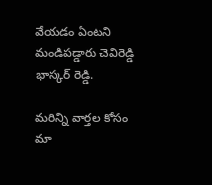వేయడం ఏంటని మండిపడ్డారు చెవిరెడ్డి భాస్కర్ రెడ్డి.

మ‌రిన్ని వార్త‌ల కోసం మా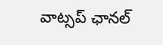వాట్స‌ప్ ఛాన‌ల్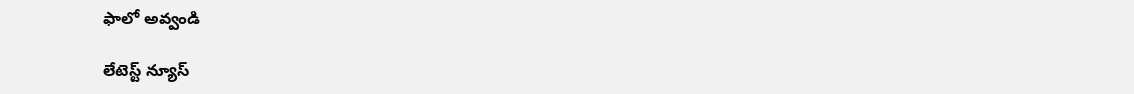ఫాలో అవ్వండి

లేటెస్ట్ న్యూస్‌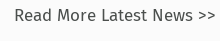Read More Latest News >>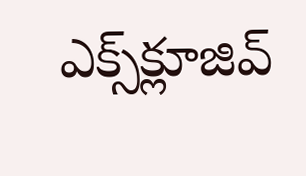ఎక్స్‌క్లూజివ్‌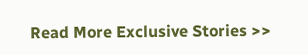Read More Exclusive Stories >>